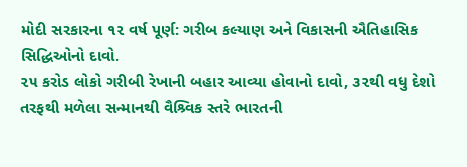મોદી સરકારના ૧૨ વર્ષ પૂર્ણ: ગરીબ કલ્યાણ અને વિકાસની ઐતિહાસિક સિદ્ધિઓનો દાવો.
૨૫ કરોડ લોકો ગરીબી રેખાની બહાર આવ્યા હોવાનો દાવો, ૩૨થી વધુ દેશો તરફથી મળેલા સન્માનથી વૈશ્ર્વિક સ્તરે ભારતની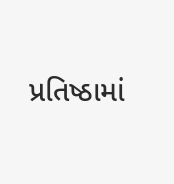પ્રતિષ્ઠામાં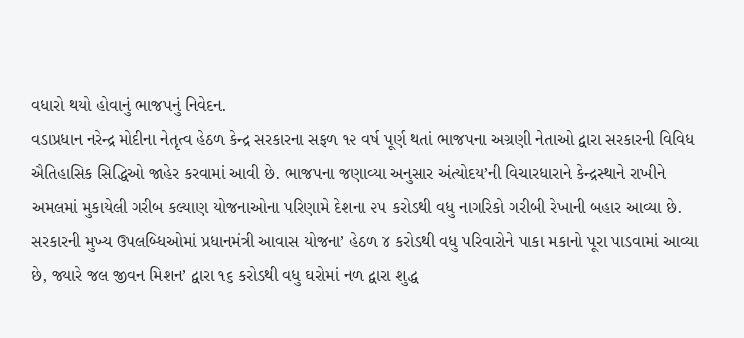વધારો થયો હોવાનું ભાજપનું નિવેદન.
વડાપ્રધાન નરેન્દ્ર મોદીના નેતૃત્વ હેઠળ કેન્દ્ર સરકારના સફળ ૧૨ વર્ષ પૂર્ણ થતાં ભાજપના અગ્રણી નેતાઓ દ્વારા સરકારની વિવિધ ઐતિહાસિક સિદ્ધિઓ જાહેર કરવામાં આવી છે. ભાજપના જણાવ્યા અનુસાર અંત્યોદય’ની વિચારધારાને કેન્દ્રસ્થાને રાખીને અમલમાં મુકાયેલી ગરીબ કલ્યાણ યોજનાઓના પરિણામે દેશના ૨૫ કરોડથી વધુ નાગરિકો ગરીબી રેખાની બહાર આવ્યા છે. સરકારની મુખ્ય ઉપલબ્ધિઓમાં પ્રધાનમંત્રી આવાસ યોજના’ હેઠળ ૪ કરોડથી વધુ પરિવારોને પાકા મકાનો પૂરા પાડવામાં આવ્યા છે, જ્યારે જલ જીવન મિશન’ દ્વારા ૧૬ કરોડથી વધુ ઘરોમાં નળ દ્વારા શુદ્ધ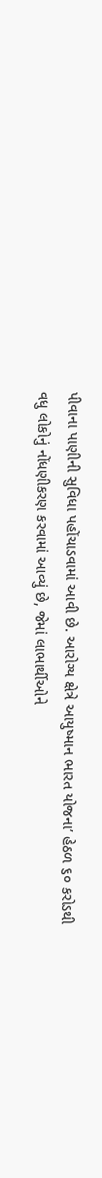પીવાના પાણીની સુવિધા પહોંચાડવામાં આવી છે. આરોગ્ય ક્ષેત્રે આયુષ્માન ભારત યોજના’ હેઠળ ૬૦ કરોડથી વધુ લોકોનું નોંધણીકરણ કરવામાં આવ્યું છે, જેમાં લાભાર્થીઓને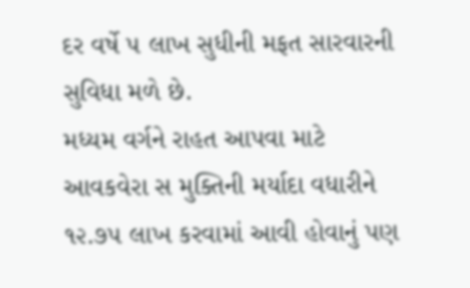દર વર્ષે ૫ લાખ સુધીની મફત સારવારની સુવિધા મળે છે.
મધ્યમ વર્ગને રાહત આપવા માટે આવકવેરા સ મુક્તિની મર્યાદા વધારીને ૧૨.૭૫ લાખ કરવામાં આવી હોવાનું પણ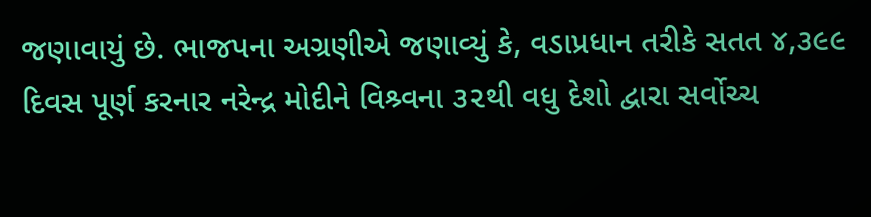જણાવાયું છે. ભાજપના અગ્રણીએ જણાવ્યું કે, વડાપ્રધાન તરીકે સતત ૪,૩૯૯ દિવસ પૂર્ણ કરનાર નરેન્દ્ર મોદીને વિશ્ર્વના ૩૨થી વધુ દેશો દ્વારા સર્વોચ્ચ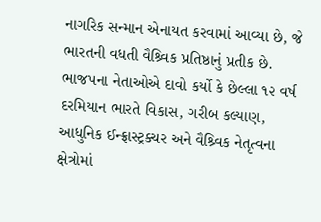નાગરિક સન્માન એનાયત કરવામાં આવ્યા છે, જે ભારતની વધતી વૈશ્ર્વિક પ્રતિષ્ઠાનું પ્રતીક છે. ભાજપના નેતાઓએ દાવો કર્યો કે છેલ્લા ૧૨ વર્ષ દરમિયાન ભારતે વિકાસ, ગરીબ કલ્યાણ, આધુનિક ઈન્ફ્રાસ્ટ્રક્ચર અને વૈશ્ર્વિક નેતૃત્વના ક્ષેત્રોમાં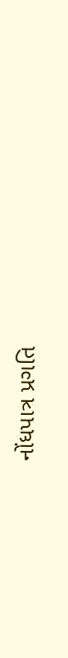નોંધપાત્ર પ્રગતિ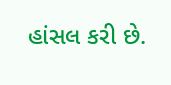હાંસલ કરી છે.